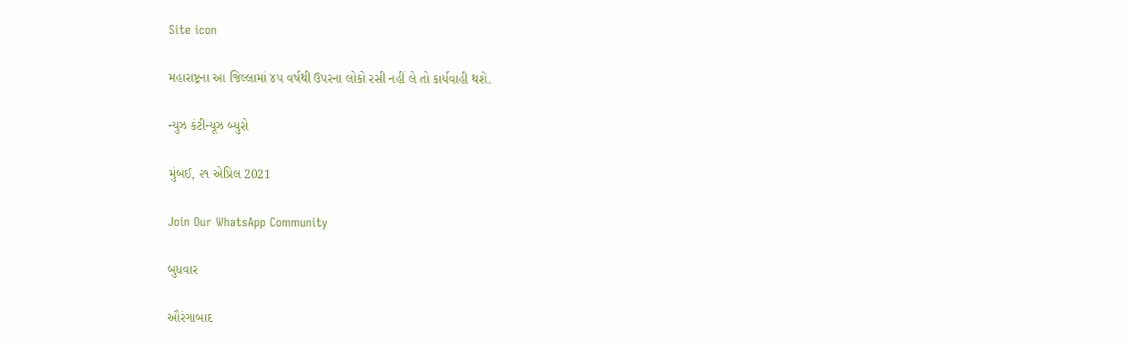Site icon

મહારાષ્ટ્રના આ જિલ્લામાં ૪૫ વર્ષથી ઉપરના લોકો રસી નહીં લે તો કાર્યવાહી થશે.

ન્યુઝ કંટીન્યૂઝ બ્યુરો

મુંબઈ, ૨૧ એપ્રિલ 2021

Join Our WhatsApp Community

બુધવાર

ઔરંગાબાદ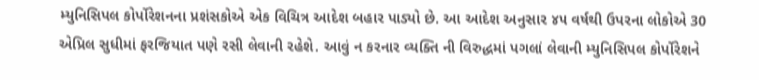મ્યુનિસિપલ કોર્પોરેશનના પ્રશંસકોએ એક વિચિત્ર આદેશ બહાર પાડ્યો છે. આ આદેશ અનુસાર ૪૫ વર્ષથી ઉપરના લોકોએ 30 એપ્રિલ સુધીમાં ફરજિયાત પણે રસી લેવાની રહેશે. આવું ન કરનાર વ્યક્તિ ની વિરુદ્ધમાં પગલાં લેવાની મ્યુનિસિપલ કોર્પોરેશને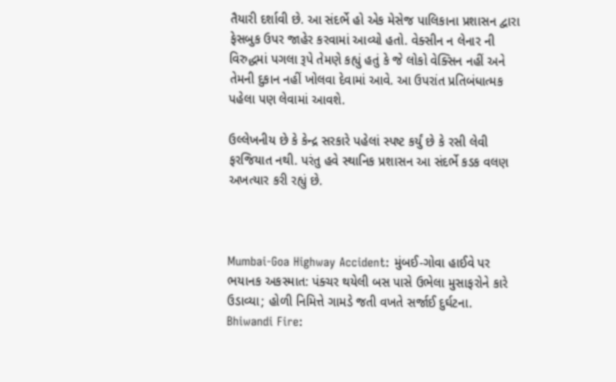તૈયારી દર્શાવી છે. આ સંદર્ભે હો એક મેસેજ પાલિકાના પ્રશાસન દ્વારા ફેસબુક ઉપર જાહેર કરવામાં આવ્યો હતો. વેક્સીન ન લેનાર ની વિરુદ્ધમાં પગલા રૂપે તેમણે કહ્યું હતું કે જે લોકો વેક્સિન નહીં અને તેમની દુકાન નહીં ખોલવા દેવામાં આવે. આ ઉપરાંત પ્રતિબંધાત્મક પહેલા પણ લેવામાં આવશે.

ઉલ્લેખનીય છે કે કેન્દ્ર સરકારે પહેલાં સ્પષ્ટ કર્યું છે કે રસી લેવી ફરજિયાત નથી. પરંતુ હવે સ્થાનિક પ્રશાસન આ સંદર્ભે કડક વલણ અખત્યાર કરી રહ્યું છે.



Mumbai-Goa Highway Accident: મુંબઈ-ગોવા હાઈવે પર ભયાનક અકસ્માત: પંક્ચર થયેલી બસ પાસે ઉભેલા મુસાફરોને કારે ઉડાવ્યા; હોળી નિમિત્તે ગામડે જતી વખતે સર્જાઈ દુર્ઘટના.
Bhiwandi Fire: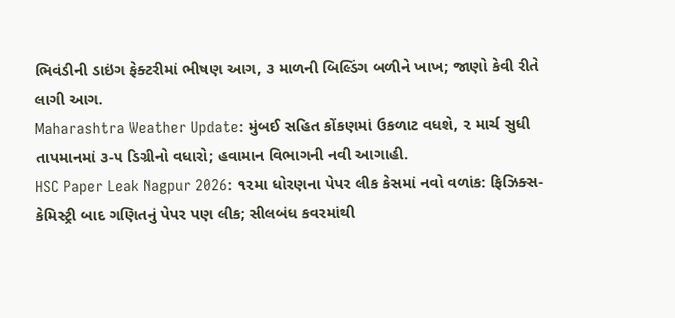ભિવંડીની ડાઇંગ ફેક્ટરીમાં ભીષણ આગ, ૩ માળની બિલ્ડિંગ બળીને ખાખ; જાણો કેવી રીતે લાગી આગ.
Maharashtra Weather Update: મુંબઈ સહિત કોંકણમાં ઉકળાટ વધશે, ૨ માર્ચ સુધી તાપમાનમાં ૩-૫ ડિગ્રીનો વધારો; હવામાન વિભાગની નવી આગાહી.
HSC Paper Leak Nagpur 2026: ૧૨મા ધોરણના પેપર લીક કેસમાં નવો વળાંક: ફિઝિક્સ-કેમિસ્ટ્રી બાદ ગણિતનું પેપર પણ લીક; સીલબંધ કવરમાંથી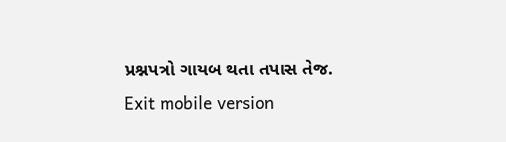પ્રશ્નપત્રો ગાયબ થતા તપાસ તેજ.
Exit mobile version